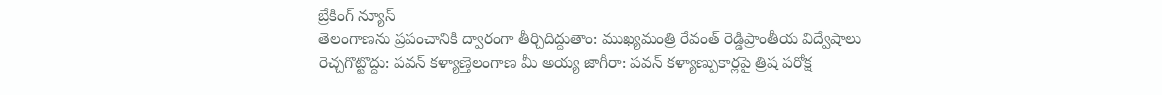బ్రేకింగ్ న్యూస్
తెలంగాణను ప్రపంచానికి ద్వారంగా తీర్చిదిద్దుతాం: ముఖ్యమంత్రి రేవంత్ రెడ్డిప్రాంతీయ విద్వేషాలు రెచ్చగొట్టొద్దు: పవన్ కళ్యాణ్తెలంగాణ మీ అయ్య జాగీరా: పవన్ కళ్యాణ్పుకార్లపై త్రిష పరోక్ష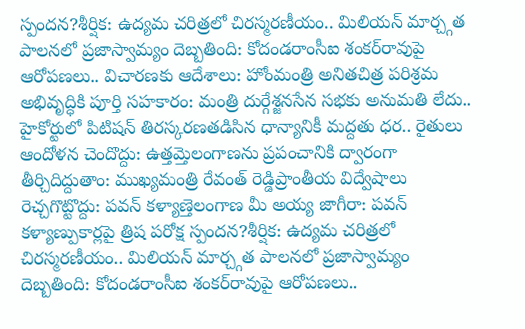స్పందన?శీర్షిక: ఉద్యమ చరిత్రలో చిరస్మరణీయం.. మిలియన్ మార్చ్గత పాలనలో ప్రజాస్వామ్యం దెబ్బతింది: కోదండరాంసీఐ శంకర్‌రావుపై ఆరోపణలు.. విచారణకు ఆదేశాలు: హోంమంత్రి అనితచిత్ర పరిశ్రమ అభివృద్ధికి పూర్తి సహకారం: మంత్రి దుర్గేశ్జనసేన సభకు అనుమతి లేదు.. హైకోర్టులో పిటిషన్ తిరస్కరణతడిసిన ధాన్యానికీ మద్దతు ధర.. రైతులు ఆందోళన చెందొద్దు: ఉత్తమ్తెలంగాణను ప్రపంచానికి ద్వారంగా తీర్చిదిద్దుతాం: ముఖ్యమంత్రి రేవంత్ రెడ్డిప్రాంతీయ విద్వేషాలు రెచ్చగొట్టొద్దు: పవన్ కళ్యాణ్తెలంగాణ మీ అయ్య జాగీరా: పవన్ కళ్యాణ్పుకార్లపై త్రిష పరోక్ష స్పందన?శీర్షిక: ఉద్యమ చరిత్రలో చిరస్మరణీయం.. మిలియన్ మార్చ్గత పాలనలో ప్రజాస్వామ్యం దెబ్బతింది: కోదండరాంసీఐ శంకర్‌రావుపై ఆరోపణలు..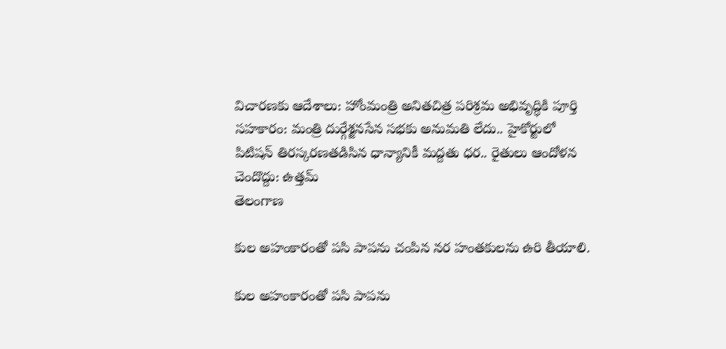విచారణకు ఆదేశాలు: హోంమంత్రి అనితచిత్ర పరిశ్రమ అభివృద్ధికి పూర్తి సహకారం: మంత్రి దుర్గేశ్జనసేన సభకు అనుమతి లేదు.. హైకోర్టులో పిటిషన్ తిరస్కరణతడిసిన ధాన్యానికీ మద్దతు ధర.. రైతులు ఆందోళన చెందొద్దు: ఉత్తమ్
తెలంగాణ

కుల అహంకారంతో పసి పాపను చంపిన నర హంతకులను ఉరి తీయాలి.

కుల అహంకారంతో పసి పాపను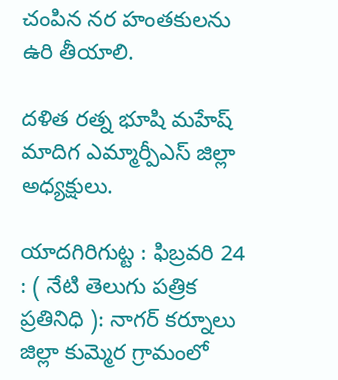చంపిన నర హంతకులను ఉరి తీయాలి.

దళిత రత్న భూషి మహేష్ మాదిగ ఎమ్మార్పీఎస్ జిల్లా అధ్యక్షులు.

యాదగిరిగుట్ట : ఫిబ్రవరి 24 : ( నేటి తెలుగు పత్రిక ప్రతినిధి ): నాగర్ కర్నూలు జిల్లా కుమ్మెర గ్రామంలో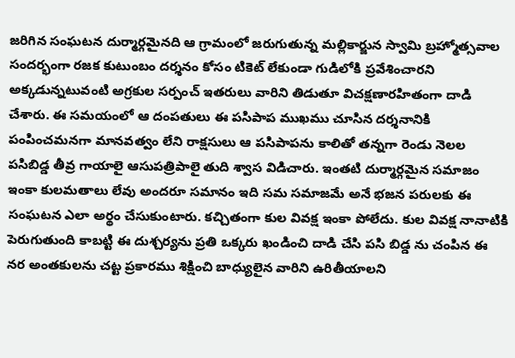జరిగిన సంఘటన దుర్మార్గమైనది ఆ గ్రామంలో జరుగుతున్న మల్లికార్జున స్వామి బ్రహ్మోత్సవాల సందర్భంగా రజక కుటుంబం దర్శనం కోసం టికెట్ లేకుండా గుడిలోకి ప్రవేశించారని అక్కడున్నటువంటి అగ్రకుల సర్పంచ్ ఇతరులు వారిని తిడుతూ విచక్షణారహితంగా దాడి చేశారు. ఈ సమయంలో ఆ దంపతులు ఈ పసిపాప ముఖము చూసిన దర్శనానికి పంపించమనగా మానవత్వం లేని రాక్షసులు ఆ పసిపాపను కాలితో తన్నగా రెండు నెలల పసిబిడ్డ తీవ్ర గాయాలై ఆసుపత్రిపాలై తుది శ్వాస విడిచారు. ఇంతటి దుర్మార్గమైన సమాజం ఇంకా కులమతాలు లేవు అందరూ సమానం ఇది సమ సమాజమే అనే భజన పరులకు ఈ సంఘటన ఎలా అర్థం చేసుకుంటారు. కచ్చితంగా కుల వివక్ష ఇంకా పోలేదు. కుల వివక్ష నానాటికి పెరుగుతుంది కాబట్టి ఈ దుశ్చర్యను ప్రతి ఒక్కరు ఖండించి దాడి చేసి పసి బిడ్డ ను చంపిన ఈ నర అంతకులను చట్ట ప్రకారము శిక్షించి బాధ్యులైన వారిని ఉరితీయాలని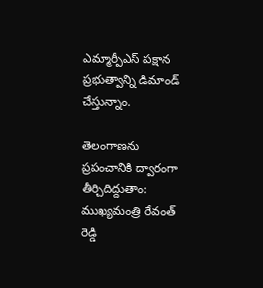ఎమ్మార్పీఎస్ పక్షాన ప్రభుత్వాన్ని డిమాండ్ చేస్తున్నాం.

తెలంగాణను ప్రపంచానికి ద్వారంగా తీర్చిదిద్దుతాం: ముఖ్యమంత్రి రేవంత్ రెడ్డి